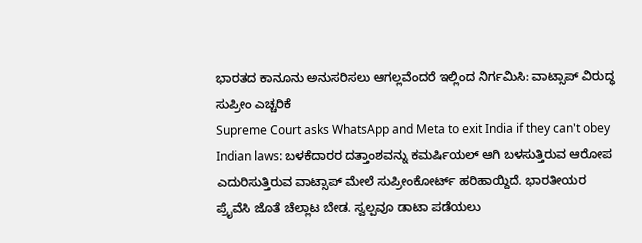ಭಾರತದ ಕಾನೂನು ಅನುಸರಿಸಲು ಆಗಲ್ಲವೆಂದರೆ ಇಲ್ಲಿಂದ ನಿರ್ಗಮಿಸಿ: ವಾಟ್ಸಾಪ್ ವಿರುದ್ಧ ಸುಪ್ರೀಂ ಎಚ್ಚರಿಕೆ
Supreme Court asks WhatsApp and Meta to exit India if they can't obey Indian laws: ಬಳಕೆದಾರರ ದತ್ತಾಂಶವನ್ನು ಕಮರ್ಷಿಯಲ್ ಆಗಿ ಬಳಸುತ್ತಿರುವ ಆರೋಪ ಎದುರಿಸುತ್ತಿರುವ ವಾಟ್ಸಾಪ್ ಮೇಲೆ ಸುಪ್ರೀಂಕೋರ್ಟ್ ಹರಿಹಾಯ್ದಿದೆ. ಭಾರತೀಯರ ಪ್ರೈವೆಸಿ ಜೊತೆ ಚೆಲ್ಲಾಟ ಬೇಡ. ಸ್ವಲ್ಪವೂ ಡಾಟಾ ಪಡೆಯಲು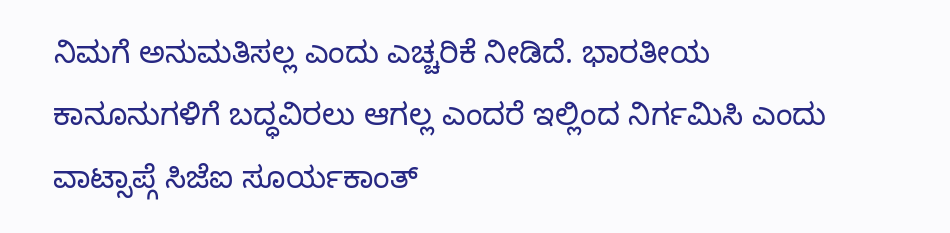ನಿಮಗೆ ಅನುಮತಿಸಲ್ಲ ಎಂದು ಎಚ್ಚರಿಕೆ ನೀಡಿದೆ. ಭಾರತೀಯ ಕಾನೂನುಗಳಿಗೆ ಬದ್ಧವಿರಲು ಆಗಲ್ಲ ಎಂದರೆ ಇಲ್ಲಿಂದ ನಿರ್ಗಮಿಸಿ ಎಂದು ವಾಟ್ಸಾಪ್ಗೆ ಸಿಜೆಐ ಸೂರ್ಯಕಾಂತ್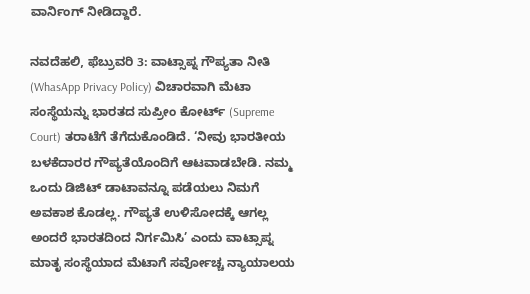ವಾರ್ನಿಂಗ್ ನೀಡಿದ್ದಾರೆ.

ನವದೆಹಲಿ, ಫೆಬ್ರುವರಿ 3: ವಾಟ್ಸಾಪ್ನ ಗೌಪ್ಯತಾ ನೀತಿ (WhasApp Privacy Policy) ವಿಚಾರವಾಗಿ ಮೆಟಾ ಸಂಸ್ಥೆಯನ್ನು ಭಾರತದ ಸುಪ್ರೀಂ ಕೋರ್ಟ್ (Supreme Court) ತರಾಟೆಗೆ ತೆಗೆದುಕೊಂಡಿದೆ. ‘ನೀವು ಭಾರತೀಯ ಬಳಕೆದಾರರ ಗೌಪ್ಯತೆಯೊಂದಿಗೆ ಆಟವಾಡಬೇಡಿ. ನಮ್ಮ ಒಂದು ಡಿಜಿಟ್ ಡಾಟಾವನ್ನೂ ಪಡೆಯಲು ನಿಮಗೆ ಅವಕಾಶ ಕೊಡಲ್ಲ. ಗೌಪ್ಯತೆ ಉಳಿಸೋದಕ್ಕೆ ಆಗಲ್ಲ ಅಂದರೆ ಭಾರತದಿಂದ ನಿರ್ಗಮಿಸಿ’ ಎಂದು ವಾಟ್ಸಾಪ್ನ ಮಾತೃ ಸಂಸ್ಥೆಯಾದ ಮೆಟಾಗೆ ಸರ್ವೋಚ್ಚ ನ್ಯಾಯಾಲಯ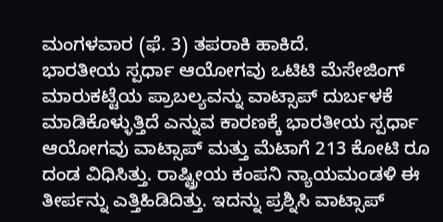ಮಂಗಳವಾರ (ಫೆ. 3) ತಪರಾಕಿ ಹಾಕಿದೆ.
ಭಾರತೀಯ ಸ್ಪರ್ಧಾ ಆಯೋಗವು ಒಟಿಟಿ ಮೆಸೇಜಿಂಗ್ ಮಾರುಕಟ್ಟೆಯ ಪ್ರಾಬಲ್ಯವನ್ನು ವಾಟ್ಸಾಪ್ ದುರ್ಬಳಕೆ ಮಾಡಿಕೊಳ್ಳುತ್ತಿದೆ ಎನ್ನುವ ಕಾರಣಕ್ಕೆ ಭಾರತೀಯ ಸ್ಪರ್ಧಾ ಆಯೋಗವು ವಾಟ್ಸಾಪ್ ಮತ್ತು ಮೆಟಾಗೆ 213 ಕೋಟಿ ರೂ ದಂಡ ವಿಧಿಸಿತ್ತು. ರಾಷ್ಟ್ರೀಯ ಕಂಪನಿ ನ್ಯಾಯಮಂಡಳಿ ಈ ತೀರ್ಪನ್ನು ಎತ್ತಿಹಿಡಿದಿತ್ತು. ಇದನ್ನು ಪ್ರಶ್ನಿಸಿ ವಾಟ್ಸಾಪ್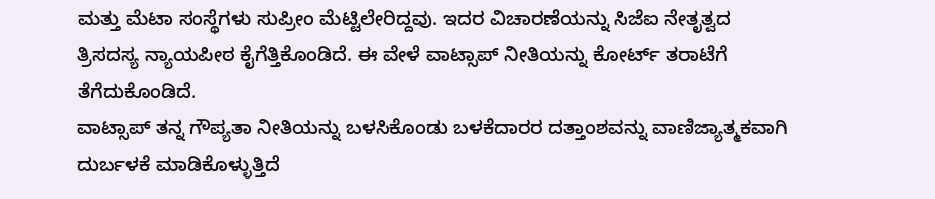ಮತ್ತು ಮೆಟಾ ಸಂಸ್ಥೆಗಳು ಸುಪ್ರೀಂ ಮೆಟ್ಟಿಲೇರಿದ್ದವು. ಇದರ ವಿಚಾರಣೆಯನ್ನು ಸಿಜೆಐ ನೇತೃತ್ವದ ತ್ರಿಸದಸ್ಯ ನ್ಯಾಯಪೀಠ ಕೈಗೆತ್ತಿಕೊಂಡಿದೆ. ಈ ವೇಳೆ ವಾಟ್ಸಾಪ್ ನೀತಿಯನ್ನು ಕೋರ್ಟ್ ತರಾಟೆಗೆ ತೆಗೆದುಕೊಂಡಿದೆ.
ವಾಟ್ಸಾಪ್ ತನ್ನ ಗೌಪ್ಯತಾ ನೀತಿಯನ್ನು ಬಳಸಿಕೊಂಡು ಬಳಕೆದಾರರ ದತ್ತಾಂಶವನ್ನು ವಾಣಿಜ್ಯಾತ್ಮಕವಾಗಿ ದುರ್ಬಳಕೆ ಮಾಡಿಕೊಳ್ಳುತ್ತಿದೆ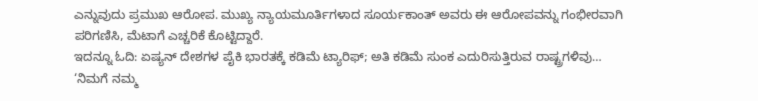ಎನ್ನುವುದು ಪ್ರಮುಖ ಆರೋಪ. ಮುಖ್ಯ ನ್ಯಾಯಮೂರ್ತಿಗಳಾದ ಸೂರ್ಯಕಾಂತ್ ಅವರು ಈ ಆರೋಪವನ್ನು ಗಂಭೀರವಾಗಿ ಪರಿಗಣಿಸಿ, ಮೆಟಾಗೆ ಎಚ್ಚರಿಕೆ ಕೊಟ್ಟಿದ್ದಾರೆ.
ಇದನ್ನೂ ಓದಿ: ಏಷ್ಯನ್ ದೇಶಗಳ ಪೈಕಿ ಭಾರತಕ್ಕೆ ಕಡಿಮೆ ಟ್ಯಾರಿಫ್; ಅತಿ ಕಡಿಮೆ ಸುಂಕ ಎದುರಿಸುತ್ತಿರುವ ರಾಷ್ಟ್ರಗಳಿವು…
‘ನಿಮಗೆ ನಮ್ಮ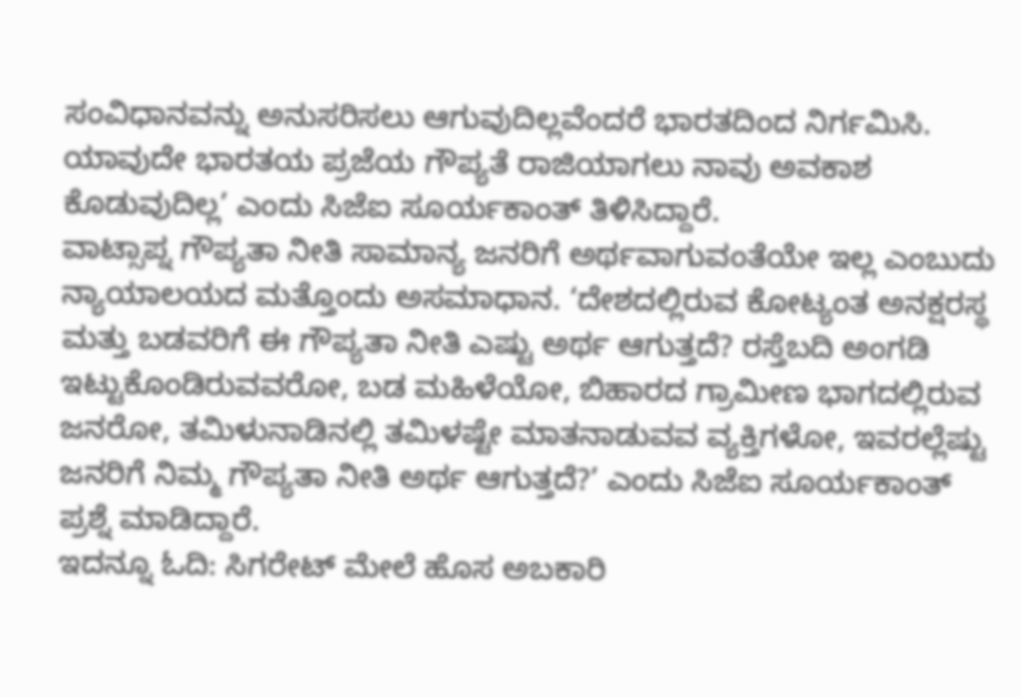ಸಂವಿಧಾನವನ್ನು ಅನುಸರಿಸಲು ಆಗುವುದಿಲ್ಲವೆಂದರೆ ಭಾರತದಿಂದ ನಿರ್ಗಮಿಸಿ. ಯಾವುದೇ ಭಾರತಯ ಪ್ರಜೆಯ ಗೌಪ್ಯತೆ ರಾಜಿಯಾಗಲು ನಾವು ಅವಕಾಶ ಕೊಡುವುದಿಲ್ಲ’ ಎಂದು ಸಿಜೆಐ ಸೂರ್ಯಕಾಂತ್ ತಿಳಿಸಿದ್ದಾರೆ.
ವಾಟ್ಸಾಪ್ನ ಗೌಪ್ಯತಾ ನೀತಿ ಸಾಮಾನ್ಯ ಜನರಿಗೆ ಅರ್ಥವಾಗುವಂತೆಯೇ ಇಲ್ಲ ಎಂಬುದು ನ್ಯಾಯಾಲಯದ ಮತ್ತೊಂದು ಅಸಮಾಧಾನ. ‘ದೇಶದಲ್ಲಿರುವ ಕೋಟ್ಯಂತ ಅನಕ್ಷರಸ್ಥ ಮತ್ತು ಬಡವರಿಗೆ ಈ ಗೌಪ್ಯತಾ ನೀತಿ ಎಷ್ಟು ಅರ್ಥ ಆಗುತ್ತದೆ? ರಸ್ತೆಬದಿ ಅಂಗಡಿ ಇಟ್ಟುಕೊಂಡಿರುವವರೋ, ಬಡ ಮಹಿಳೆಯೋ, ಬಿಹಾರದ ಗ್ರಾಮೀಣ ಭಾಗದಲ್ಲಿರುವ ಜನರೋ, ತಮಿಳುನಾಡಿನಲ್ಲಿ ತಮಿಳಷ್ಟೇ ಮಾತನಾಡುವವ ವ್ಯಕ್ತಿಗಳೋ, ಇವರಲ್ಲೆಷ್ಟು ಜನರಿಗೆ ನಿಮ್ಮ ಗೌಪ್ಯತಾ ನೀತಿ ಅರ್ಥ ಆಗುತ್ತದೆ?’ ಎಂದು ಸಿಜೆಐ ಸೂರ್ಯಕಾಂತ್ ಪ್ರಶ್ನೆ ಮಾಡಿದ್ದಾರೆ.
ಇದನ್ನೂ ಓದಿ: ಸಿಗರೇಟ್ ಮೇಲೆ ಹೊಸ ಅಬಕಾರಿ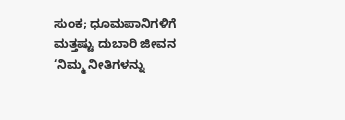ಸುಂಕ; ಧೂಮಪಾನಿಗಳಿಗೆ ಮತ್ತಷ್ಟು ದುಬಾರಿ ಜೀವನ
‘ನಿಮ್ಮ ನೀತಿಗಳನ್ನು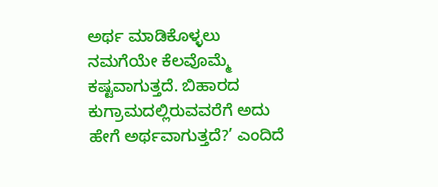ಅರ್ಥ ಮಾಡಿಕೊಳ್ಳಲು ನಮಗೆಯೇ ಕೆಲವೊಮ್ಮೆ ಕಷ್ಟವಾಗುತ್ತದೆ. ಬಿಹಾರದ ಕುಗ್ರಾಮದಲ್ಲಿರುವವರೆಗೆ ಅದು ಹೇಗೆ ಅರ್ಥವಾಗುತ್ತದೆ?’ ಎಂದಿದೆ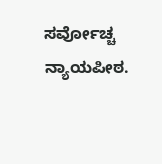ಸರ್ವೋಚ್ಚ ನ್ಯಾಯಪೀಠ.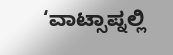‘ವಾಟ್ಸಾಪ್ನಲ್ಲಿ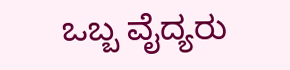ಒಬ್ಬ ವೈದ್ಯರು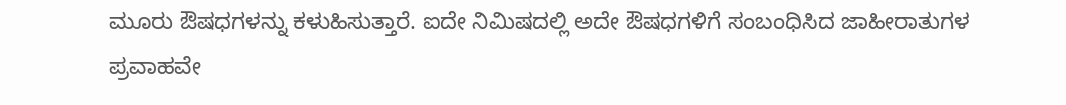ಮೂರು ಔಷಧಗಳನ್ನು ಕಳುಹಿಸುತ್ತಾರೆ. ಐದೇ ನಿಮಿಷದಲ್ಲಿ ಅದೇ ಔಷಧಗಳಿಗೆ ಸಂಬಂಧಿಸಿದ ಜಾಹೀರಾತುಗಳ ಪ್ರವಾಹವೇ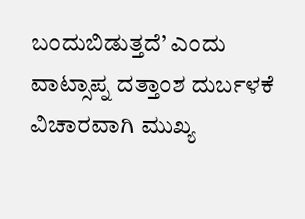ಬಂದುಬಿಡುತ್ತದೆ’ ಎಂದು ವಾಟ್ಸಾಪ್ನ ದತ್ತಾಂಶ ದುರ್ಬಳಕೆ ವಿಚಾರವಾಗಿ ಮುಖ್ಯ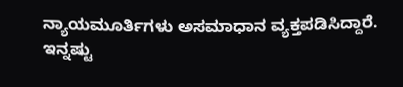ನ್ಯಾಯಮೂರ್ತಿಗಳು ಅಸಮಾಧಾನ ವ್ಯಕ್ತಪಡಿಸಿದ್ದಾರೆ.
ಇನ್ನಷ್ಟು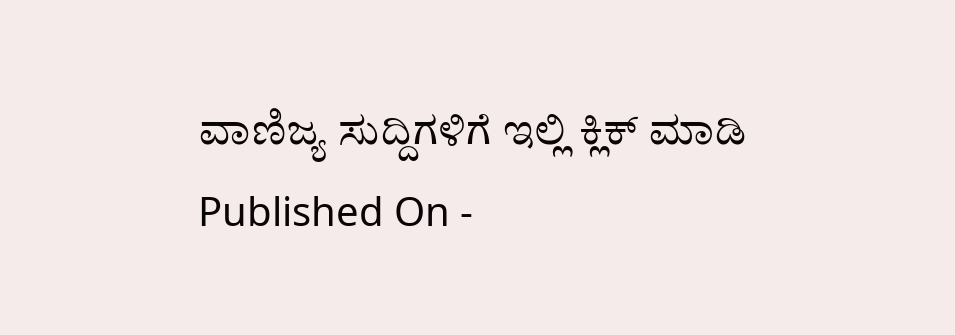ವಾಣಿಜ್ಯ ಸುದ್ದಿಗಳಿಗೆ ಇಲ್ಲಿ ಕ್ಲಿಕ್ ಮಾಡಿ
Published On -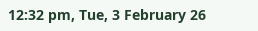12:32 pm, Tue, 3 February 26